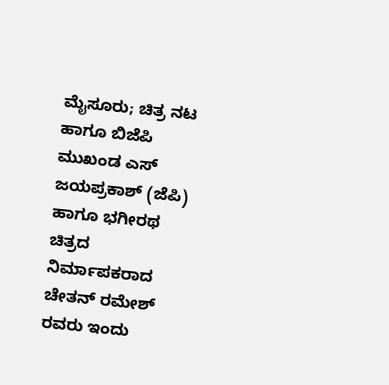ಮೈಸೂರು; ಚಿತ್ರ ನಟ ಹಾಗೂ ಬಿಜೆಪಿ ಮುಖಂಡ ಎಸ್ ಜಯಪ್ರಕಾಶ್ (ಜೆಪಿ) ಹಾಗೂ ಭಗೀರಥ ಚಿತ್ರದ ನಿರ್ಮಾಪಕರಾದ ಚೇತನ್ ರಮೇಶ್ ರವರು ಇಂದು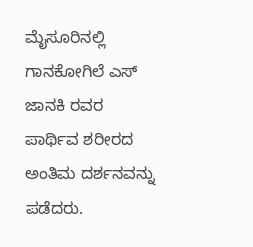ಮೈಸೂರಿನಲ್ಲಿ ಗಾನಕೋಗಿಲೆ ಎಸ್ ಜಾನಕಿ ರವರ ಪಾರ್ಥಿವ ಶರೀರದ ಅಂತಿಮ ದರ್ಶನವನ್ನು ಪಡೆದರು.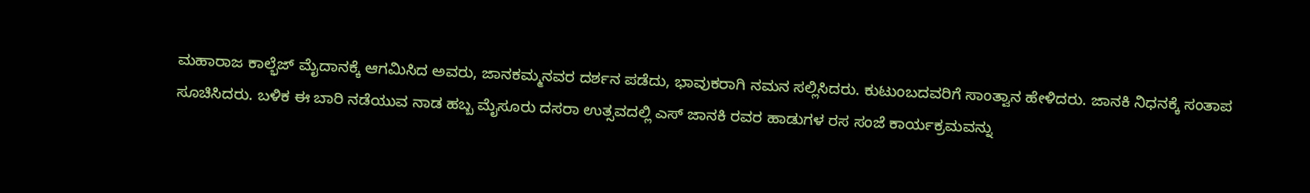ಮಹಾರಾಜ ಕಾಲ್ಭೆಜ್ ಮೈದಾನಕ್ಕೆ ಆಗಮಿಸಿದ ಅವರು, ಜಾನಕಮ್ಮನವರ ದರ್ಶನ ಪಡೆದು, ಭಾವುಕರಾಗಿ ನಮನ ಸಲ್ಲಿಸಿದರು. ಕುಟುಂಬದವರಿಗೆ ಸಾಂತ್ವಾನ ಹೇಳಿದರು. ಜಾನಕಿ ನಿಧನಕ್ಕೆ ಸಂತಾಪ ಸೂಚಿಸಿದರು. ಬಳಿಕ ಈ ಬಾರಿ ನಡೆಯುವ ನಾಡ ಹಬ್ಬ ಮೈಸೂರು ದಸರಾ ಉತ್ಸವದಲ್ಲಿ ಎಸ್ ಜಾನಕಿ ರವರ ಹಾಡುಗಳ ರಸ ಸಂಜೆ ಕಾರ್ಯಕ್ರಮವನ್ನು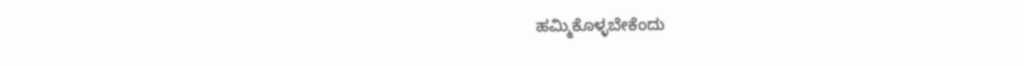ಹಮ್ಮಿಕೊಳ್ಳಬೇಕೆಂದು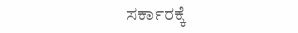ಸರ್ಕಾರಕ್ಕೆ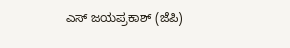ಎಸ್ ಜಯಪ್ರಕಾಶ್ (ಜೆಪಿ)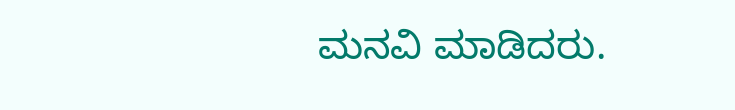ಮನವಿ ಮಾಡಿದರು.